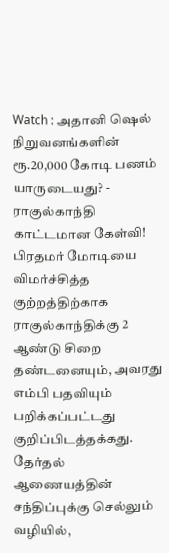Watch : அதானி ஷெல் நிறுவனங்களின் ரூ.20,000 கோடி பணம் யாருடையது? - ராகுல்காந்தி காட்டமான கேள்வி!
பிரதமர் மோடியை விமர்ச்சித்த குற்றத்திற்காக ராகுல்காந்திக்கு 2 ஆண்டு சிறை தண்டனையும், அவரது எம்பி பதவியும் பறிக்கப்பட்டது குறிப்பிடத்தக்கது.
தேர்தல் ஆணையத்தின் சந்திப்புக்கு செல்லும் வழியில்,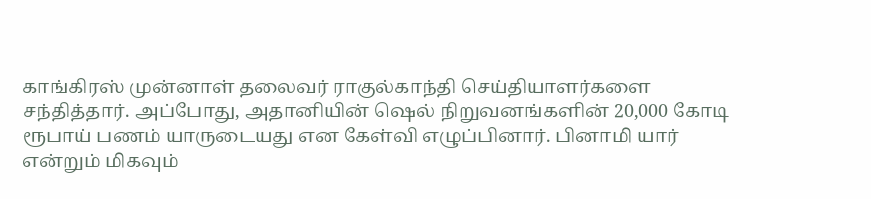காங்கிரஸ் முன்னாள் தலைவர் ராகுல்காந்தி செய்தியாளர்களை சந்தித்தார். அப்போது, அதானியின் ஷெல் நிறுவனங்களின் 20,000 கோடி ரூபாய் பணம் யாருடையது என கேள்வி எழுப்பினார். பினாமி யார் என்றும் மிகவும்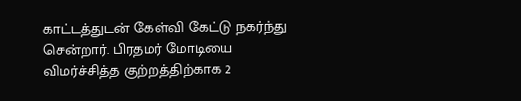காட்டத்துடன் கேள்வி கேட்டு நகர்ந்து சென்றார். பிரதமர் மோடியை விமர்ச்சித்த குற்றத்திற்காக 2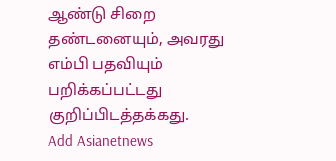ஆண்டு சிறை தண்டனையும், அவரது எம்பி பதவியும் பறிக்கப்பட்டது குறிப்பிடத்தக்கது.
Add Asianetnews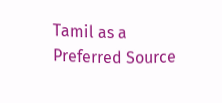Tamil as a Preferred Source